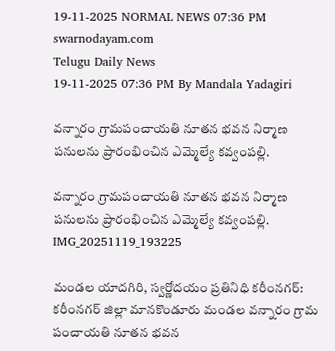19-11-2025 NORMAL NEWS 07:36 PM
swarnodayam.com
Telugu Daily News
19-11-2025 07:36 PM By Mandala Yadagiri

వన్నారం గ్రామపంచాయతి నూతన భవన నిర్మాణ పనులను ప్రారంభించిన ఎమ్మెల్యే కవ్వంపల్లి.

వన్నారం గ్రామపంచాయతి నూతన భవన నిర్మాణ పనులను ప్రారంభించిన ఎమ్మెల్యే కవ్వంపల్లి.
IMG_20251119_193225

మండల యాదగిరి, స్వర్ణోదయం ప్రతినిధి కరీంనగర్: కరీంనగర్ జిల్లా మానకొండూరు మండల వన్నారం గ్రామ పంచాయతి నూతన భవన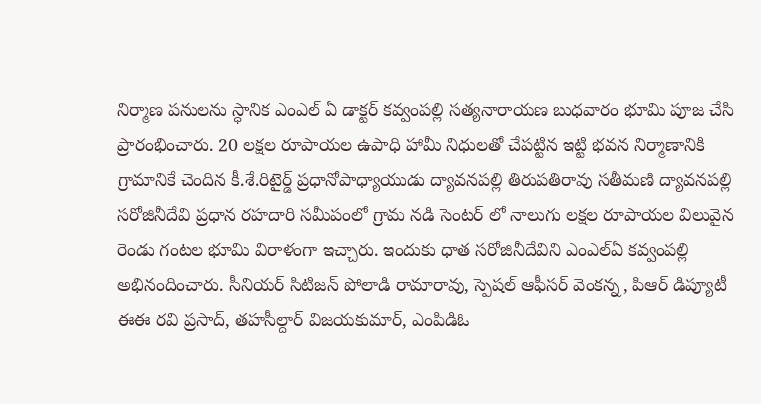నిర్మాణ పనులను స్ధానిక ఎంఎల్ ఏ డాక్టర్ కవ్వంపల్లి సత్యనారాయణ బుధవారం భూమి పూజ చేసి ప్రారంభించారు. 20 లక్షల రూపాయల ఉపాధి హామీ నిధులతో చేపట్టిన ఇట్టి భవన నిర్మాణానికి గ్రామానికే చెందిన కీ.శే.రిటైర్డ్ ప్రధానోపాధ్యాయుడు ద్యావనపల్లి తిరుపతిరావు సతీమణి ద్యావనపల్లి సరోజినీదేవి ప్రధాన రహదారి సమీపంలో గ్రామ నడి సెంటర్ లో నాలుగు లక్షల రూపాయల విలువైన రెండు గంటల భూమి విరాళంగా ఇచ్చారు. ఇందుకు ధాత సరోజినీదేవిని ఎంఎల్ఏ కవ్వంపల్లి అభినందించారు. సీనియర్ సిటిజన్ పోలాడి రామారావు, స్పెషల్ ఆఫీసర్ వెంకన్న, పిఆర్ డిప్యూటీ ఈఈ రవి ప్రసాద్, తహసీల్దార్ విజయకుమార్, ఎంపిడిఓ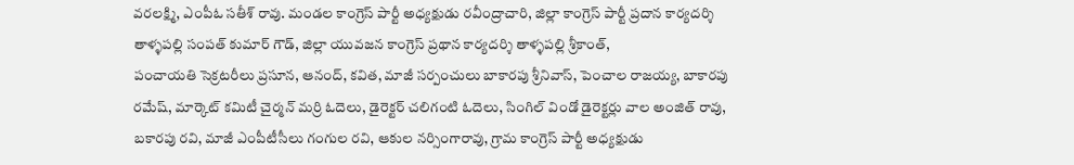వరలక్ష్మి, ఎంపీఓ సతీశ్ రావు. మండల కాంగ్రెస్ పార్టీ అధ్యక్షుడు రవీంద్రాచారి, జిల్లా కాంగ్రెస్ పార్టీ ప్రదాన కార్యదర్శి తాళ్ళపల్లి సంపత్ కుమార్ గౌడ్, జిల్లా యువజన కాంగ్రెస్ ప్రథాన కార్యదర్శి తాళ్ళపల్లి శ్రీకాంత్,
పంచాయతి సెక్రటరీలు ప్రసూన, ఆనంద్, కవిత, మాజీ సర్పంచులు బాకారపు శ్రీనివాస్, పెంచాల రాజయ్య, బాకారపు రమేష్, మార్కెట్ కమిటీ చైర్మన్ మర్రి ఓదెలు, డైరెక్టర్ చలిగంటి ఓదెలు, సింగిల్ విండో డైరెక్టర్లు వాల అంజిత్ రావు, బకారపు రవి, మాజీ ఎంపీటీసీలు గంగుల రవి, ఆకుల నర్సింగారావు, గ్రామ కాంగ్రెస్ పార్టీ అధ్యక్షుడు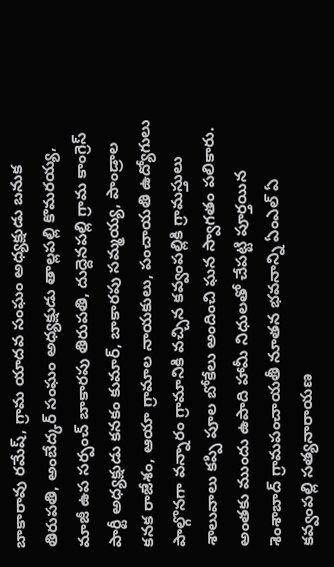బాకారావు రమేష్, గ్రామ యాదవ సంఘం అధ్యక్షుడు బనుక తిరుపతి, అంబేద్కర్ సంఘం అధ్యక్షుడు తాల్లపల్లి కొమరయ్య, మాజీ ఉప సర్పంచ్ బాకారపు తిరుపతి, దుద్దెనపల్లి గ్రామ కాంగ్రెస్ పార్టీ అధ్యక్షుడు కనకం కుమార్, బాకారపు సమ్మయ్య, పాండ్రాల కనక రాజేశం, ఆయా గ్రామాల నాయకులు, పంచాయతి ఉద్యోగులు పాల్గొనగా వన్నారం గ్రామానికి వచ్చిన కవ్వంపల్లికి గ్రామస్తులు శాలువాలు కప్పి పూల బోకేలు అందించి ఘన స్వాగతం పలికారు.
అంతకు ముందు ఉపాది హామీ నిధులతో చేపట్టి పూర్తయిన శెంశాబాద్ గ్రామపంచాయతీ నూతన భవనాన్ని ఏంఎల్ ఏ కవ్వంపల్లి సత్యనారాయణ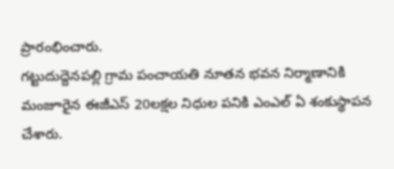ప్రారంభించారు.
గట్టుదుద్దెనపల్లి గ్రామ పంచాయతి నూతన భవన నిర్మాణానికి మంజూరైన ఈజీఎస్ 20లక్షల నిధుల పనికి ఎంఎల్ ఏ శంకుస్థాపన చేశారు.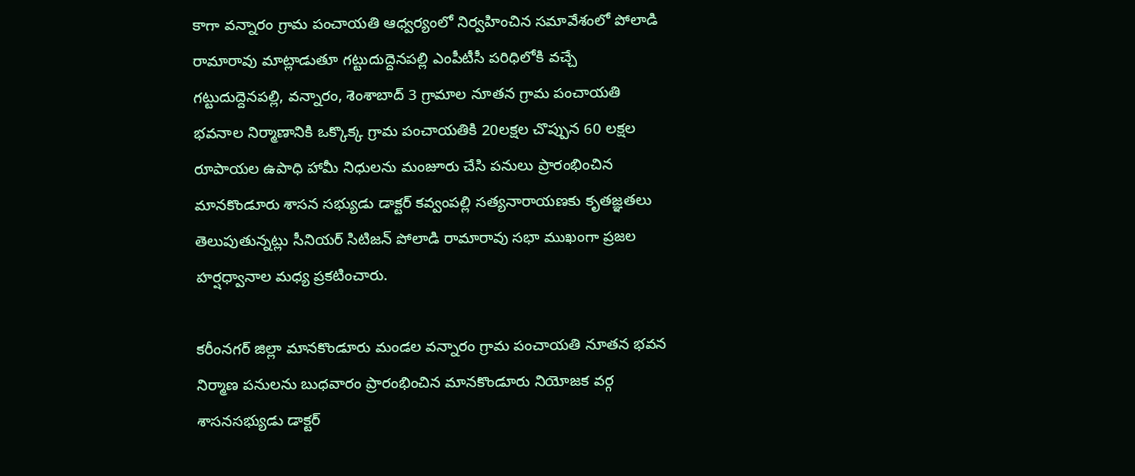కాగా వన్నారం గ్రామ పంచాయతి ఆధ్వర్యంలో నిర్వహించిన సమావేశంలో పోలాడి రామారావు మాట్లాడుతూ గట్టుదుద్దెనపల్లి ఎంపీటీసీ పరిధిలోకి వచ్చే గట్టుదుద్దెనపల్లి, వన్నారం, శెంశాబాద్ 3 గ్రామాల నూతన గ్రామ పంచాయతి భవనాల నిర్మాణానికి ఒక్కొక్క గ్రామ పంచాయతికి 20లక్షల చొప్పున 60 లక్షల రూపాయల ఉపాధి హామీ నిధులను మంజూరు చేసి పనులు ప్రారంభించిన మానకొండూరు శాసన సభ్యుడు డాక్టర్ కవ్వంపల్లి సత్యనారాయణకు కృతజ్ఞతలు తెలుపుతున్నట్లు సీనియర్ సిటిజన్ పోలాడి రామారావు సభా ముఖంగా ప్రజల హర్షధ్వానాల మధ్య ప్రకటించారు.

కరీంనగర్ జిల్లా మానకొండూరు మండల వన్నారం గ్రామ పంచాయతి నూతన భవన నిర్మాణ పనులను బుధవారం ప్రారంభించిన మానకొండూరు నియోజక వర్గ శాసనసభ్యుడు డాక్టర్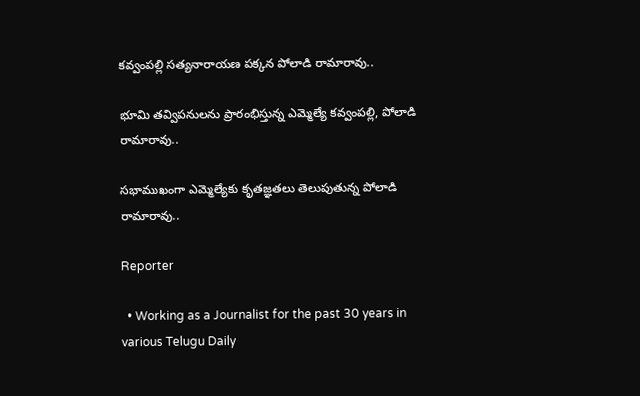కవ్వంపల్లి సత్యనారాయణ పక్కన పోలాడి రామారావు..

భూమి తవ్విపనులను ప్రారంభిస్తున్న ఎమ్మెల్యే కవ్వంపల్లి, పోలాడి రామారావు..

సభాముఖంగా ఎమ్మెల్యేకు కృతజ్ఞతలు తెలుపుతున్న పోలాడి రామారావు..

Reporter

  • Working as a Journalist for the past 30 years in various Telugu Daily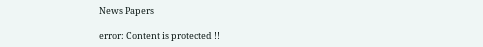News Papers

error: Content is protected !!